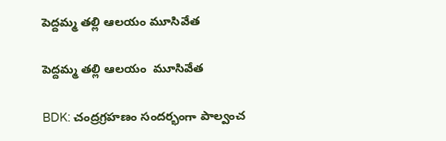పెద్దమ్మ తల్లి ఆలయం మూసివేత

పెద్దమ్మ తల్లి ఆలయం  మూసివేత

BDK: చంద్రగ్రహణం సందర్భంగా పాల్వంచ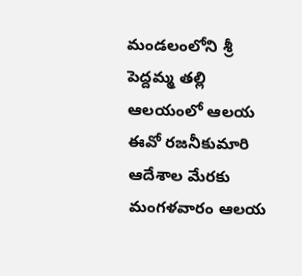మండలంలోని శ్రీ పెద్దమ్మ తల్లి ఆలయంలో ఆలయ ఈవో రజనీకుమారి ఆదేశాల మేరకు మంగళవారం ఆలయ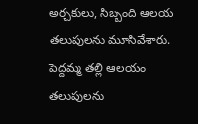అర్చకులు, సిబ్బంది ఆలయ తలుపులను మూసివేశారు. పెద్దమ్మ తల్లి ఆలయం తలుపులను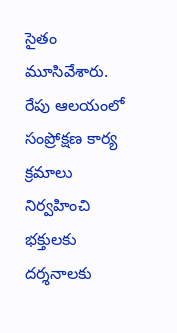సైతం మూసివేశారు. రేపు ఆలయంలో సంప్రోక్షణ కార్య క్రమాలు నిర్వహించి భక్తులకు దర్శనాలకు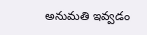అనుమతి ఇవ్వడం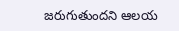జరుగుతుందని ఆలయ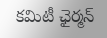కమిటీ ఛైర్మన్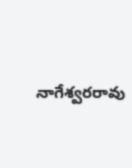నాగేశ్వరరావు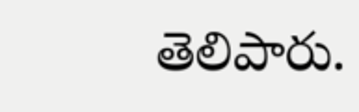తెలిపారు.